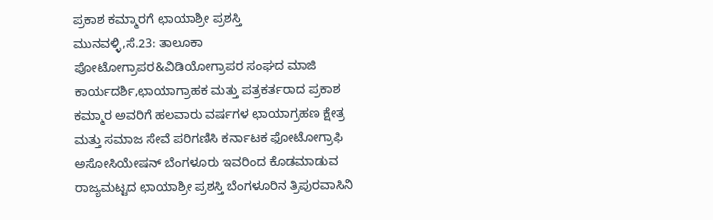ಪ್ರಕಾಶ ಕಮ್ಮಾರಗೆ ಛಾಯಾಶ್ರೀ ಪ್ರಶಸ್ತಿ
ಮುನವಳ್ಳಿ,ಸೆ.23: ತಾಲೂಕಾ ಪೋಟೋಗ್ರಾಪರ&ವಿಡಿಯೋಗ್ರಾಪರ ಸಂಘದ ಮಾಜಿ ಕಾರ್ಯದರ್ಶಿ,ಛಾಯಾಗ್ರಾಹಕ ಮತ್ತು ಪತ್ರಕರ್ತರಾದ ಪ್ರಕಾಶ ಕಮ್ಮಾರ ಅವರಿಗೆ ಹಲವಾರು ವರ್ಷಗಳ ಛಾಯಾಗ್ರಹಣ ಕ್ಷೇತ್ರ ಮತ್ತು ಸಮಾಜ ಸೇವೆ ಪರಿಗಣಿಸಿ ಕರ್ನಾಟಕ ಫೋಟೋಗ್ರಾಫಿ ಅಸೋಸಿಯೇಷನ್ ಬೆಂಗಳೂರು ಇವರಿಂದ ಕೊಡಮಾಡುವ ರಾಜ್ಯಮಟ್ಟದ ಛಾಯಾಶ್ರೀ ಪ್ರಶಸ್ತಿ ಬೆಂಗಳೂರಿನ ತ್ರಿಪುರವಾಸಿನಿ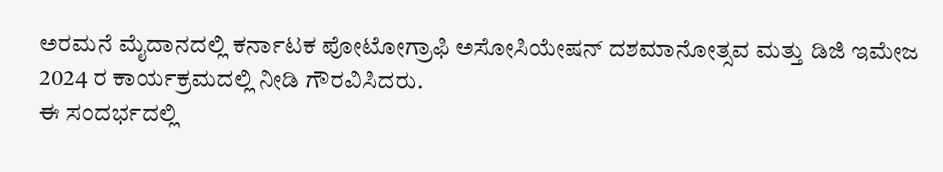ಅರಮನೆ ಮೈದಾನದಲ್ಲಿ ಕರ್ನಾಟಕ ಪೋಟೋಗ್ರಾಫಿ ಅಸೋಸಿಯೇಷನ್ ದಶಮಾನೋತ್ಸವ ಮತ್ತು ಡಿಜಿ ಇಮೇಜ 2024 ರ ಕಾರ್ಯಕ್ರಮದಲ್ಲಿ ನೀಡಿ ಗೌರವಿಸಿದರು.
ಈ ಸಂದರ್ಭದಲ್ಲಿ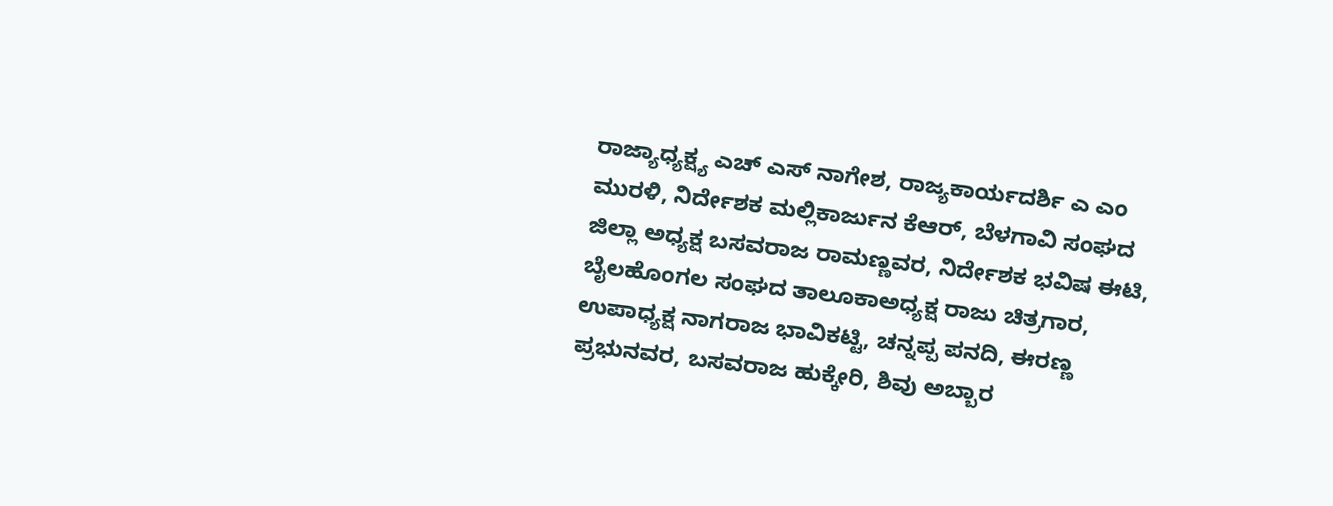ರಾಜ್ಯಾಧ್ಯಕ್ಷ್ಯ ಎಚ್ ಎಸ್ ನಾಗೇಶ, ರಾಜ್ಯಕಾರ್ಯದರ್ಶಿ ಎ ಎಂ ಮುರಳಿ, ನಿರ್ದೇಶಕ ಮಲ್ಲಿಕಾರ್ಜುನ ಕೆಆರ್, ಬೆಳಗಾವಿ ಸಂಘದ ಜಿಲ್ಲಾ ಅಧ್ಯಕ್ಷ ಬಸವರಾಜ ರಾಮಣ್ಣವರ, ನಿರ್ದೇಶಕ ಭವಿಷ ಈಟಿ, ಬೈಲಹೊಂಗಲ ಸಂಘದ ತಾಲೂಕಾಅಧ್ಯಕ್ಷ ರಾಜು ಚಿತ್ರಗಾರ, ಉಪಾಧ್ಯಕ್ಷ ನಾಗರಾಜ ಭಾವಿಕಟ್ಟಿ, ಚನ್ನಪ್ಪ ಪನದಿ, ಈರಣ್ಣ ಪ್ರಭುನವರ, ಬಸವರಾಜ ಹುಕ್ಕೇರಿ, ಶಿವು ಅಬ್ಬಾರ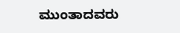ಮುಂತಾದವರು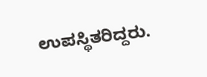ಉಪಸ್ಥಿತರಿದ್ದರು.